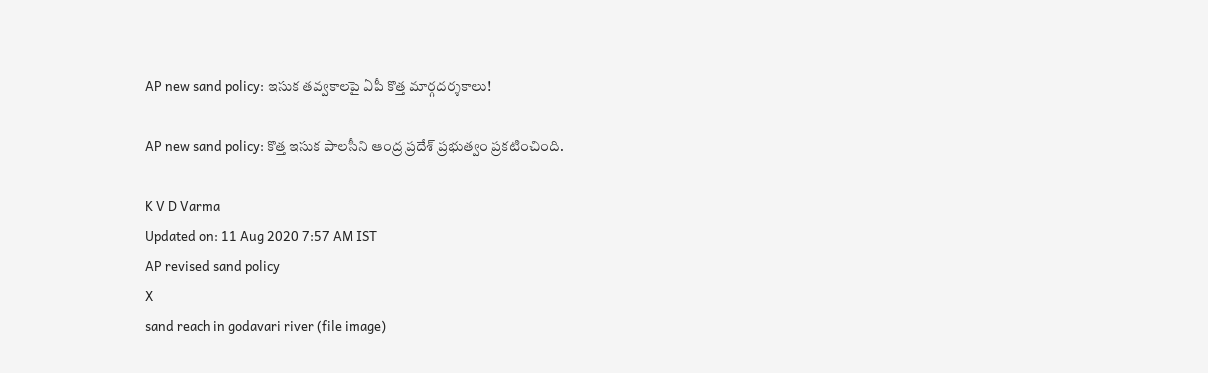AP new sand policy: ఇసుక తవ్వకాలపై ఏపీ కొత్త మార్గదర్శకాలు!

AP new sand policy: కొత్త ఇసుక పాలసీని ఆంద్ర ప్రదేశ్ ప్రభుత్వం ప్రకటించింది.

K V D Varma
Updated on: 11 Aug 2020 7:57 AM IST
AP revised sand policy
X
sand reach in godavari river (file image)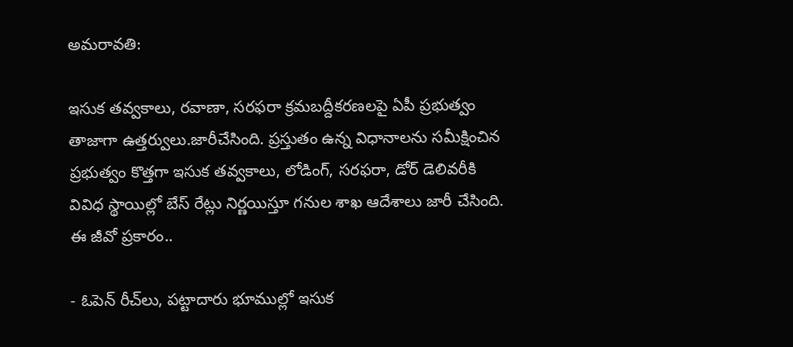అమరావతి:

ఇసుక తవ్వకాలు, రవాణా, సరఫరా క్రమబద్దీకరణలపై ఏపీ ప్రభుత్వం తాజాగా ఉత్తర్వులు.జారీచేసింది. ప్రస్తుతం ఉన్న విధానాలను సమీక్షించిన ప్రభుత్వం కొత్తగా ఇసుక తవ్వకాలు, లోడింగ్‌, సరఫరా, డోర్‌ డెలివరీకి వివిధ స్థాయిల్లో బేస్‌ రేట్లు నిర్ణయిస్తూ గనుల శాఖ ఆదేశాలు జారీ చేసింది. ఈ జీవో ప్రకారం..

- ఓపెన్‌ రీచ్‌లు, పట్టాదారు భూముల్లో ఇసుక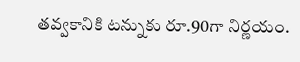తవ్వకానికి టన్నుకు రూ.90గా నిర్ణయం.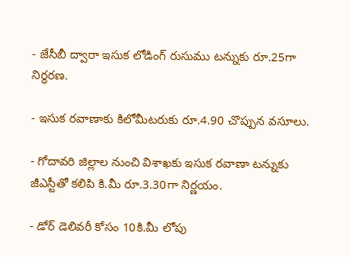- జేసీబీ ద్వారా ఇసుక లోడింగ్‌ రుసుము టన్నుకు రూ.25గా నిర్ధరణ.

- ఇసుక రవాణాకు కిలోమీటరుకు రూ.4.90 చొప్పున వసూలు.

- గోదావరి జిల్లాల నుంచి విశాఖకు ఇసుక రవాణా టన్నుకు జీఎస్టీతో కలిపి కి.మీ రూ.3.30గా నిర్ణయం.

- డోర్‌ డెలివరీ కోసం 10కి.మీ లోపు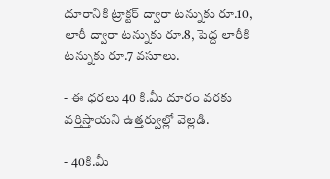దూరానికి ట్రాక్టర్‌ ద్వారా టన్నుకు రూ.10, లారీ ద్వారా టన్నుకు రూ.8, పెద్ద లారీకి టన్నుకు రూ.7 వసూలు.

- ఈ ధరలు 40 కి.మీ దూరం వరకు వర్తిస్తాయని ఉత్తర్వుల్లో వెల్లడి.

- 40కి.మీ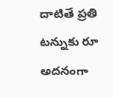దాటితే ప్రతి టన్నుకు రూ అదనంగా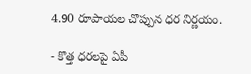4.90 రూపాయల చొప్పున ధర నిర్ణయం.

- కొత్త ధరలపై ఏపీ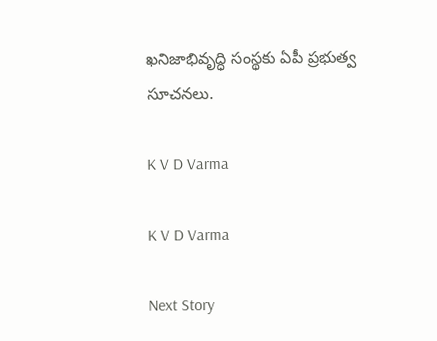ఖనిజాభివృద్ధి సంస్థకు ఏపీ ప్రభుత్వ సూచనలు.

K V D Varma

K V D Varma

Next Story